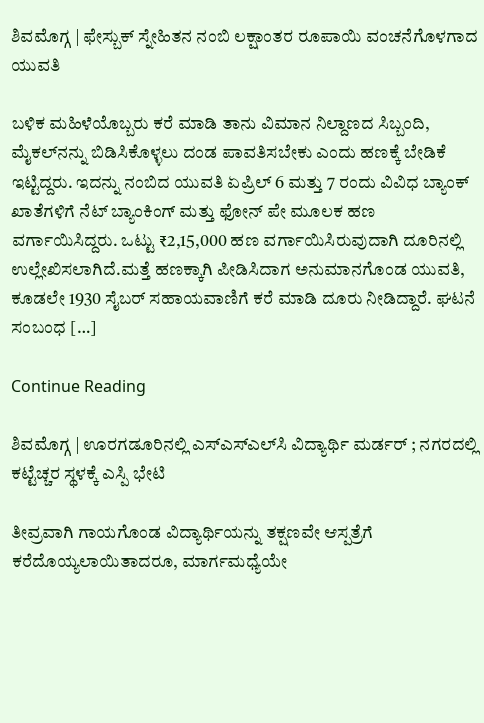ಶಿವಮೊಗ್ಗ | ಫೇಸ್ಬುಕ್ ಸ್ನೇಹಿತನ ನಂಬಿ ಲಕ್ಷಾಂತರ ರೂಪಾಯಿ ವಂಚನೆಗೊಳಗಾದ ಯುವತಿ

ಬಳಿಕ ಮಹಿಳೆಯೊಬ್ಬರು ಕರೆ ಮಾಡಿ ತಾನು ವಿಮಾನ ನಿಲ್ದಾಣದ ಸಿಬ್ಬಂದಿ, ಮೈಕಲ್‌ನನ್ನು ಬಿಡಿಸಿಕೊಳ್ಳಲು ದಂಡ ಪಾವತಿಸಬೇಕು ಎಂದು ಹಣಕ್ಕೆ ಬೇಡಿಕೆ ಇಟ್ಟಿದ್ದರು. ಇದನ್ನು ನಂಬಿದ ಯುವತಿ ಏಪ್ರಿಲ್ 6 ಮತ್ತು 7 ರಂದು ವಿವಿಧ ಬ್ಯಾಂಕ್ ಖಾತೆಗಳಿಗೆ ನೆಟ್ ಬ್ಯಾಂಕಿಂಗ್ ಮತ್ತು ಫೋನ್ ಪೇ ಮೂಲಕ ಹಣ ವರ್ಗಾಯಿಸಿದ್ದರು. ಒಟ್ಟು ₹2,15,000 ಹಣ ವರ್ಗಾಯಿಸಿರುವುದಾಗಿ ದೂರಿನಲ್ಲಿ ಉಲ್ಲೇಖಿಸಲಾಗಿದೆ.ಮತ್ತೆ ಹಣಕ್ಕಾಗಿ ಪೀಡಿಸಿದಾಗ ಅನುಮಾನಗೊಂಡ ಯುವತಿ, ಕೂಡಲೇ 1930 ಸೈಬರ್ ಸಹಾಯವಾಣಿಗೆ ಕರೆ ಮಾಡಿ ದೂರು ನೀಡಿದ್ದಾರೆ. ಘಟನೆ ಸಂಬಂಧ […]

Continue Reading

ಶಿವಮೊಗ್ಗ | ಊರಗಡೂರಿನಲ್ಲಿ ಎಸ್‌ಎಸ್‌ಎಲ್‌ಸಿ ವಿದ್ಯಾರ್ಥಿ ಮರ್ಡರ್ ; ನಗರದಲ್ಲಿ ಕಟ್ಟೆಚ್ಚರ ಸ್ಥಳಕ್ಕೆ ಎಸ್ಪಿ ಭೇಟಿ

ತೀವ್ರವಾಗಿ ಗಾಯಗೊಂಡ ವಿದ್ಯಾರ್ಥಿಯನ್ನು ತಕ್ಷಣವೇ ಆಸ್ಪತ್ರೆಗೆ ಕರೆದೊಯ್ಯಲಾಯಿತಾದರೂ, ಮಾರ್ಗಮಧ್ಯೆಯೇ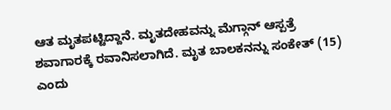ಆತ ಮೃತಪಟ್ಟಿದ್ದಾನೆ. ಮೃತದೇಹವನ್ನು ಮೆಗ್ಗಾನ್ ಆಸ್ಪತ್ರೆ ಶವಾಗಾರಕ್ಕೆ ರವಾನಿಸಲಾಗಿದೆ. ಮೃತ ಬಾಲಕನನ್ನು ಸಂಕೇತ್ (15) ಎಂದು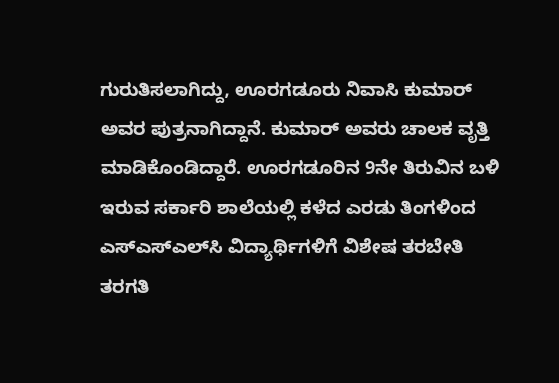ಗುರುತಿಸಲಾಗಿದ್ದು, ಊರಗಡೂರು ನಿವಾಸಿ ಕುಮಾ‌ರ್ ಅವರ ಪುತ್ರನಾಗಿದ್ದಾನೆ. ಕುಮಾ‌ರ್ ಅವರು ಚಾಲಕ ವೃತ್ತಿ ಮಾಡಿಕೊಂಡಿದ್ದಾರೆ. ಊರಗಡೂರಿನ 9ನೇ ತಿರುವಿನ ಬಳಿ ಇರುವ ಸರ್ಕಾರಿ ಶಾಲೆಯಲ್ಲಿ ಕಳೆದ ಎರಡು ತಿಂಗಳಿಂದ ಎಸ್‌ಎಸ್‌ಎಲ್‌ಸಿ ವಿದ್ಯಾರ್ಥಿಗಳಿಗೆ ವಿಶೇಷ ತರಬೇತಿ ತರಗತಿ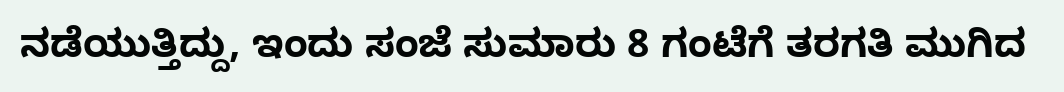ನಡೆಯುತ್ತಿದ್ದು, ಇಂದು ಸಂಜೆ ಸುಮಾರು 8 ಗಂಟೆಗೆ ತರಗತಿ ಮುಗಿದ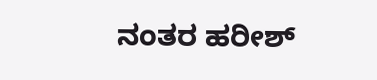ನಂತರ ಹರೀಶ್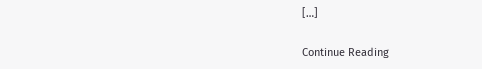[…]

Continue Reading